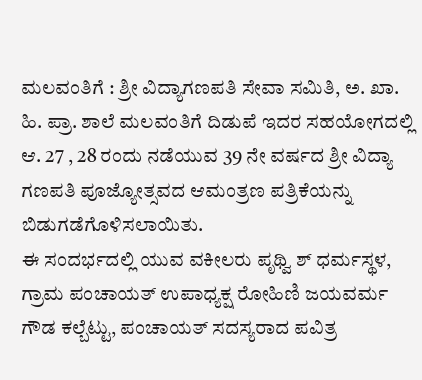ಮಲವಂತಿಗೆ : ಶ್ರೀ ವಿದ್ಯಾಗಣಪತಿ ಸೇವಾ ಸಮಿತಿ, ಅ. ಖಾ. ಹಿ. ಪ್ರಾ. ಶಾಲೆ ಮಲವಂತಿಗೆ ದಿಡುಪೆ ಇದರ ಸಹಯೋಗದಲ್ಲಿ ಆ. 27 , 28 ರಂದು ನಡೆಯುವ 39 ನೇ ವರ್ಷದ ಶ್ರೀ ವಿದ್ಯಾ ಗಣಪತಿ ಪೂಜ್ಯೋತ್ಸವದ ಆಮಂತ್ರಣ ಪತ್ರಿಕೆಯನ್ನು ಬಿಡುಗಡೆಗೊಳಿಸಲಾಯಿತು.
ಈ ಸಂದರ್ಭದಲ್ಲಿ ಯುವ ವಕೀಲರು ಪೃಥ್ವಿ ಶ್ ಧರ್ಮಸ್ಥಳ, ಗ್ರಾಮ ಪಂಚಾಯತ್ ಉಪಾಧ್ಯಕ್ಷ ರೋಹಿಣಿ ಜಯವರ್ಮ ಗೌಡ ಕಲ್ಬೆಟ್ಟು, ಪಂಚಾಯತ್ ಸದಸ್ಯರಾದ ಪವಿತ್ರ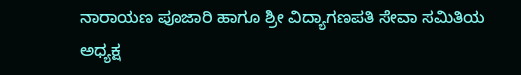ನಾರಾಯಣ ಪೂಜಾರಿ ಹಾಗೂ ಶ್ರೀ ವಿದ್ಯಾಗಣಪತಿ ಸೇವಾ ಸಮಿತಿಯ
ಅಧ್ಯಕ್ಷ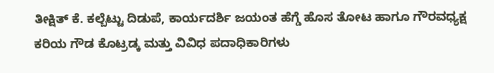ತೀಕ್ಷಿತ್ ಕೆ. ಕಲ್ಬೆಟ್ಟು ದಿಡುಪೆ, ಕಾರ್ಯದರ್ಶಿ ಜಯಂತ ಹೆಗ್ಡೆ ಹೊಸ ತೋಟ ಹಾಗೂ ಗೌರವಧ್ಯಕ್ಷ ಕರಿಯ ಗೌಡ ಕೊಟ್ರಡ್ಕ ಮತ್ತು ವಿವಿಧ ಪದಾಧಿಕಾರಿಗಳು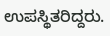ಉಪಸ್ಥಿತರಿದ್ದರು.